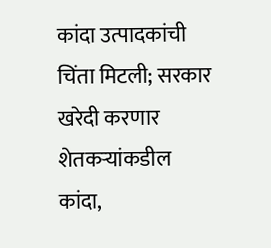कांदा उत्पादकांची चिंता मिटली; सरकार खरेदी करणार शेतकऱ्यांकडील कांदा,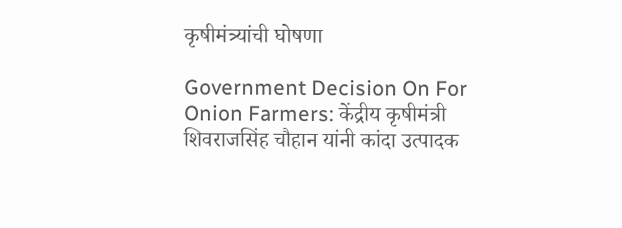कृषीमंत्र्यांची घोषणा

Government Decision On For Onion Farmers: केंद्रीय कृषीमंत्री शिवराजसिंह चौहान यांनी कांदा उत्पादक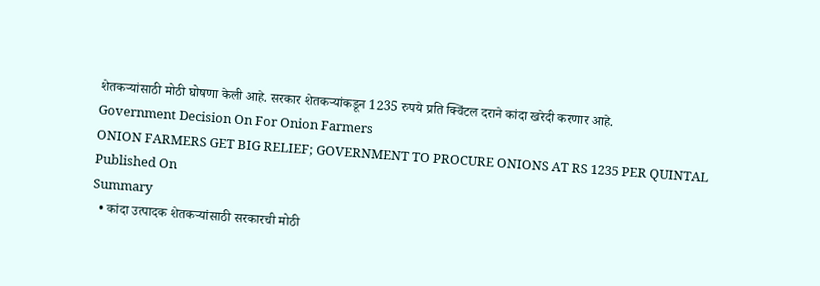शेतकऱ्यांसाठी मोठी घोषणा केली आहे. सरकार शेतकऱ्यांकडून 1235 रुपये प्रति क्विंटल दराने कांदा खरेदी करणार आहे.
Government Decision On For Onion Farmers
ONION FARMERS GET BIG RELIEF; GOVERNMENT TO PROCURE ONIONS AT RS 1235 PER QUINTAL
Published On
Summary
  • कांदा उत्पादक शेतकऱ्यांसाठी सरकारची मोठी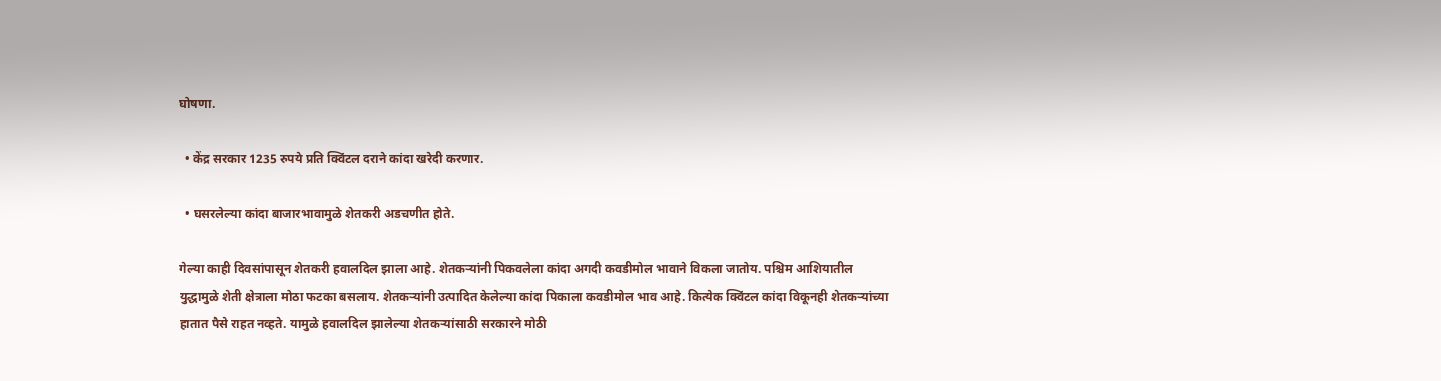घोषणा.

  • केंद्र सरकार 1235 रुपये प्रति क्विंटल दराने कांदा खरेदी करणार.

  • घसरलेल्या कांदा बाजारभावामुळे शेतकरी अडचणीत होते.

गेल्या काही दिवसांपासून शेतकरी हवालदिल झाला आहे. शेतकऱ्यांनी पिकवलेला कांदा अगदी कवडीमोल भावाने विकला जातोय. पश्चिम आशियातील युद्धामुळे शेती क्षेत्राला मोठा फटका बसलाय. शेतकऱ्यांनी उत्पादित केलेल्या कांदा पिकाला कवडीमोल भाव आहे. कित्येक क्विंटल कांदा विकूनही शेतकऱ्यांच्या हातात पैसे राहत नव्हते. यामुळे हवालदिल झालेल्या शेतकऱ्यांसाठी सरकारने मोठी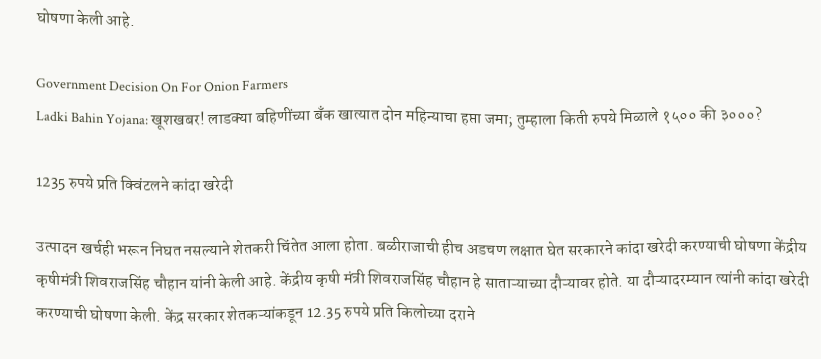घोषणा केली आहे.

Government Decision On For Onion Farmers
Ladki Bahin Yojana: खूशखबर! लाडक्या बहिणींच्या बँक खात्यात दोन महिन्याचा हप्ता जमा; तुम्हाला किती रुपये मिळाले १५०० की ३०००?

1235 रुपये प्रति क्विंटलने कांदा खरेदी

उत्पादन खर्चही भरून निघत नसल्याने शेतकरी चिंतेत आला होता. बळीराजाची हीच अडचण लक्षात घेत सरकारने कांदा खरेदी करण्याची घोषणा केंद्रीय कृषीमंत्री शिवराजसिंह चौहान यांनी केली आहे. केंद्रीय कृषी मंत्री शिवराजसिंह चौहान हे साताऱ्याच्या दौऱ्यावर होते. या दौऱ्यादरम्यान त्यांनी कांदा खरेदी करण्याची घोषणा केली. केंद्र सरकार शेतकऱ्यांकडून 12.35 रुपये प्रति किलोच्या दराने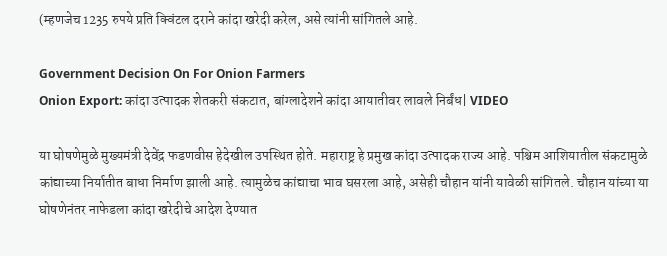(म्हणजेच 1235 रुपये प्रति क्विंटल दराने कांदा खरेदी करेल, असे त्यांनी सांगितले आहे.

Government Decision On For Onion Farmers
Onion Export: कांदा उत्पादक शेतकरी संकटात, बांग्लादेशने कांदा आयातीवर लावले निर्बंध| VIDEO

या घोषणेमुळे मुख्यमंत्री देवेंद्र फडणवीस हेदेखील उपस्थित होते. महाराष्ट्र हे प्रमुख कांदा उत्पादक राज्य आहे. पश्चिम आशियातील संकटामुळे कांद्याच्या निर्यातीत बाधा निर्माण झाली आहे. त्यामुळेच कांद्याचा भाव घसरला आहे, असेही चौहान यांनी यावेळी सांगितले. चौहान यांच्या या घोषणेनंतर नाफेडला कांदा खरेदीचे आदेश देण्यात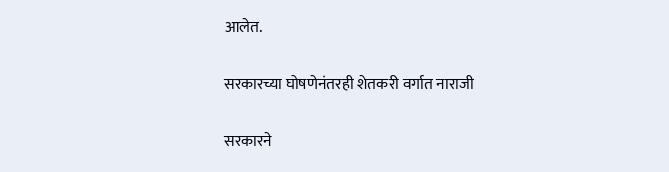आलेत.

सरकारच्या घोषणेनंतरही शेतकरी वर्गात नाराजी

सरकारने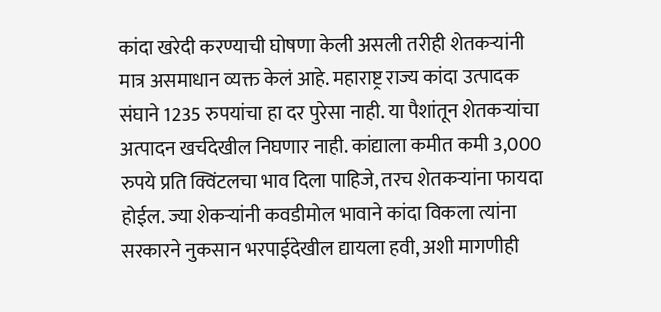कांदा खरेदी करण्याची घोषणा केली असली तरीही शेतकऱ्यांनी मात्र असमाधान व्यक्त केलं आहे. महाराष्ट्र राज्य कांदा उत्पादक संघाने 1235 रुपयांचा हा दर पुरेसा नाही. या पैशांतून शेतकऱ्यांचा अत्पादन खर्चदेखील निघणार नाही. कांद्याला कमीत कमी 3,000 रुपये प्रति क्विंटलचा भाव दिला पाहिजे, तरच शेतकऱ्यांना फायदा होईल. ज्या शेकऱ्यांनी कवडीमोल भावाने कांदा विकला त्यांना सरकारने नुकसान भरपाईदेखील द्यायला हवी, अशी मागणीही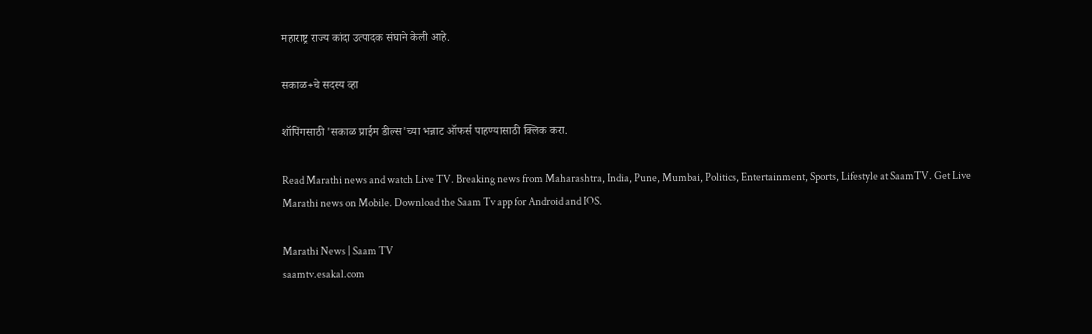महाराष्ट्र राज्य कांदा उत्पादक संघाने केली आहे.

सकाळ+चे सदस्य व्हा

शॉपिंगसाठी 'सकाळ प्राईम डील्स'च्या भन्नाट ऑफर्स पाहण्यासाठी क्लिक करा.

Read Marathi news and watch Live TV. Breaking news from Maharashtra, India, Pune, Mumbai, Politics, Entertainment, Sports, Lifestyle at SaamTV. Get Live Marathi news on Mobile. Download the Saam Tv app for Android and IOS.

Marathi News | Saam TV
saamtv.esakal.com